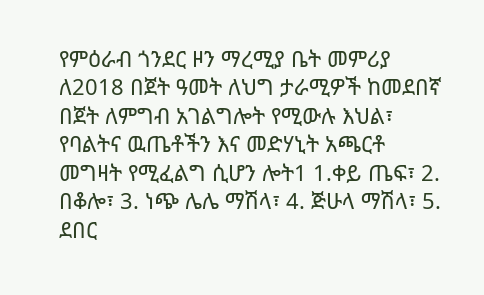የምዕራብ ጎንደር ዞን ማረሚያ ቤት መምሪያ ለ2018 በጀት ዓመት ለህግ ታራሚዎች ከመደበኛ በጀት ለምግብ አገልግሎት የሚውሉ እህል፣ የባልትና ዉጤቶችን እና መድሃኒት አጫርቶ መግዛት የሚፈልግ ሲሆን ሎት1 1.ቀይ ጤፍ፣ 2. በቆሎ፣ 3. ነጭ ሌሌ ማሽላ፣ 4. ጅሁላ ማሽላ፣ 5. ደበር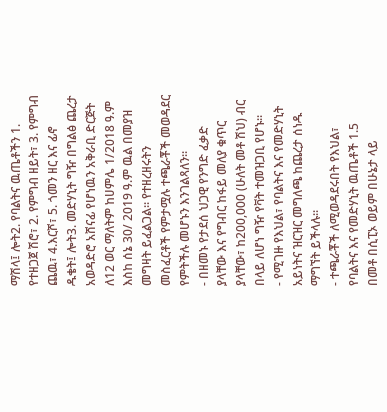ማሽላ፤ ሎት2. የባልትና ዉጤቶችን 1. የተዘጋጀ ሽሮ፣ 2. የምግብ ዘይት፣ 3. የምግብ ጨዉ፣ 4.እርሾ፣ 5. ጎመን ዘር እና ፊኖ ዱቄት፤ ሎት3. መድሃኒት ግዥ በግልፅ ጨረታ አወዳድሮ አሸናፊ የሆነዉን አቅራቢ ድርጅት ለ12 ወር ማለትም ከሀምሌ 1/2018 ዓ.ም እስከ ሰኔ 30/ 2019 ዓ.ም ዉል በመያዝ መግዛት ይፈልጋል፡፡ የተዘረዘሩትን መስፈርቶች የምታሟሉ ተጫራቾች መወዳደር የምትችሉ መሆኑን እንገልጻለን፡፡
- በዘመኑ የታደሰ ህጋዊ የንግድ ፈቃድ ያላቸው እና የግብር ከፋይ መለያ ቁጥር ያላቸው፣ ከ200,000 (ሁለት መቶ ሽህ) ብር በላይ ለሆነ ግዥ የቫት ተመዝጋቢ የሆኑ፡፡
- የሚገዙ የእህል፣ የባልትና እና የመድሃኒት አይነትና ዝርዝር መግለጫ ከጨረታ ሰነዱ ማግኘት ይችላሉ፡፡
- ተጫራቾች ለሚወዳደሩበት የእህል፣ የባልትና እና የመድሃኒት ዉጤቶች 1.5 በመቶ በሲፒኦ ወይም በሁኔታ ላይ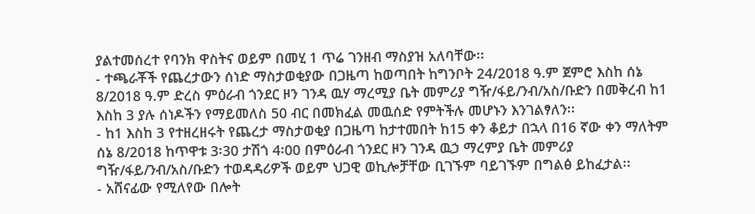ያልተመሰረተ የባንክ ዋስትና ወይም በመሂ 1 ጥሬ ገንዘብ ማስያዝ አለባቸው፡፡
- ተጫራቾች የጨረታውን ሰነድ ማስታወቂያው በጋዜጣ ከወጣበት ከግንቦት 24/2018 ዓ.ም ጀምሮ እስከ ሰኔ 8/2018 ዓ.ም ድረስ ምዕራብ ጎንደር ዞን ገንዳ ዉሃ ማረሚያ ቤት መምሪያ ግዥ/ፋይ/ንብ/አስ/ቡድን በመቅረብ ከ1 እስከ 3 ያሉ ሰነዶችን የማይመለስ 50 ብር በመክፈል መዉሰድ የምትችሉ መሆኑን እንገልፃለን፡፡
- ከ1 እስከ 3 የተዘረዘሩት የጨረታ ማስታወቂያ በጋዜጣ ከታተመበት ከ15 ቀን ቆይታ በኋላ በ16 ኛው ቀን ማለትም ሰኔ 8/2018 ከጥዋቱ 3፡30 ታሽጎ 4፡00 በምዕራብ ጎንደር ዞን ገንዳ ዉኃ ማረምያ ቤት መምሪያ ግዥ/ፋይ/ንብ/አስ/ቡድን ተወዳዳሪዎች ወይም ህጋዊ ወኪሎቻቸው ቢገኙም ባይገኙም በግልፅ ይከፈታል፡፡
- አሸናፊው የሚለየው በሎት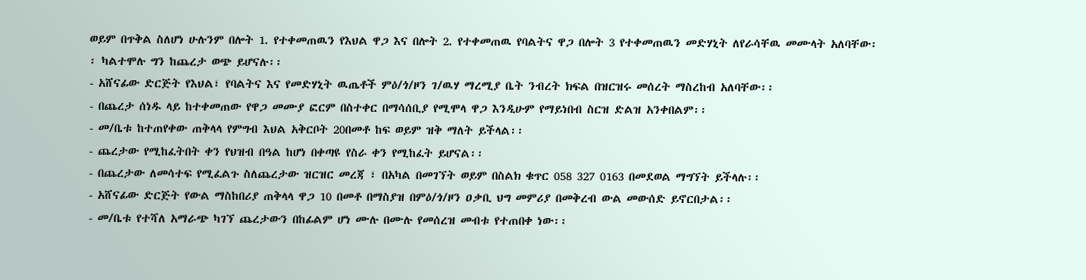ወይም በጥቅል ስለሆነ ሁሉንም በሎት 1. የተቀመጠዉን የእህል ዋጋ እና በሎት 2. የተቀመጠዉ የባልትና ዋጋ በሎት 3 የተቀመጠዉን መድሃኒት ለየራሳቸዉ መሙላት አለባቸው፡፡ ካልተሞሉ ግን ከጨረታ ወጭ ይሆናሉ፡፡
- አሸናፊው ድርጅት የእህል፣ የባልትና እና የመድሃኒት ዉጤቶች ምዕ/ጎ/ዞን ገ/ዉሃ ማረሚያ ቤት ንብረት ክፍል በዝርዝሩ መሰረት ማስረከብ አለባቸው፡፡
- በጨረታ ሰነዱ ላይ ከተቀመጠው የዋጋ መሙያ ፎርም በስተቀር በማሳሰቢያ የሚሞላ ዋጋ እንዲሁም የማይነበብ ስርዝ ድልዝ አንቀበልም፡፡
- መ/ቤቱ ከተጠየቀው ጠቅላላ የምግብ እህል አቅርቦት 20በመቶ ከፍ ወይም ዝቅ ማለት ይችላል፡፡
- ጨረታው የሚከፈትበት ቀን የህዝብ በዓል ከሆነ በቀጣዩ የስራ ቀን የሚከፈት ይሆናል፡፡
- በጨረታው ለመሳተፍ የሚፈልጉ ስለጨረታው ዝርዝር መረጃ ፣ በአካል በመገኘት ወይም በስልክ ቁጥር 058 327 0163 በመደወል ማግኘት ይችላሉ፡፡
- አሸናፊው ድርጅት የውል ማስከበሪያ ጠቅላላ ዋጋ 10 በመቶ በማስያዝ በምዕ/ጎ/ዞን ዐቃቢ ህግ መምሪያ በመቅረብ ውል መውሰድ ይኖርበታል፡፡
- መ/ቤቱ የተሻለ አማራጭ ካገኘ ጨረታውን በከፊልም ሆነ ሙሉ በሙሉ የመሰረዝ መብቱ የተጠበቀ ነው፡፡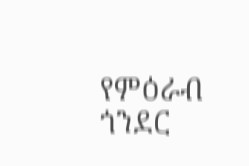የምዕራብ ጎንደር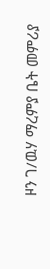ዞን ገ/ዉሃ ማረምያ ቤት መምሪያ